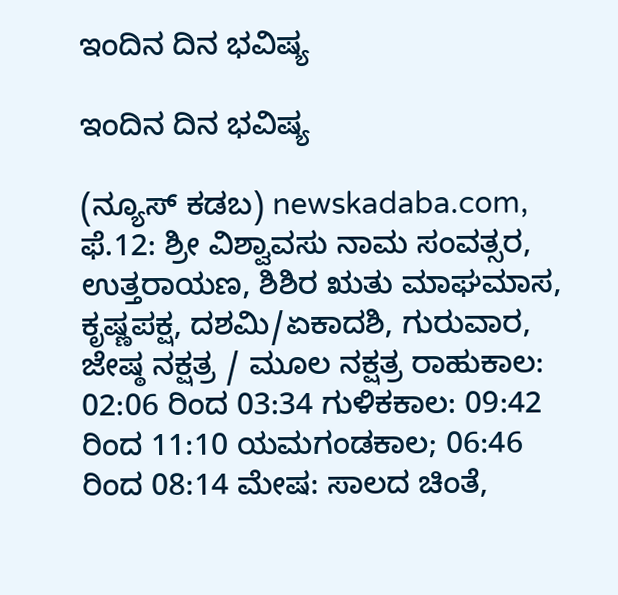ಇಂದಿನ ದಿನ ಭವಿಷ್ಯ

ಇಂದಿನ ದಿನ ಭವಿಷ್ಯ

(ನ್ಯೂಸ್‌ ಕಡಬ) newskadaba.com,  ಫೆ.12: ಶ್ರೀ ವಿಶ್ವಾವಸು ನಾಮ ಸಂವತ್ಸರ, ಉತ್ತರಾಯಣ, ಶಿಶಿರ ಋತು ಮಾಘಮಾಸ, ಕೃಷ್ಣಪಕ್ಷ, ದಶಮಿ/ಏಕಾದಶಿ, ಗುರುವಾರ, ಜೇಷ್ಠ ನಕ್ಷತ್ರ / ಮೂಲ ನಕ್ಷತ್ರ ರಾಹುಕಾಲ: 02:06 ರಿಂದ 03:34 ಗುಳಿಕಕಾಲ: 09:42 ರಿಂದ 11:10 ಯಮಗಂಡಕಾಲ; 06:46 ರಿಂದ 08:14 ಮೇಷ: ಸಾಲದ ಚಿಂತೆ,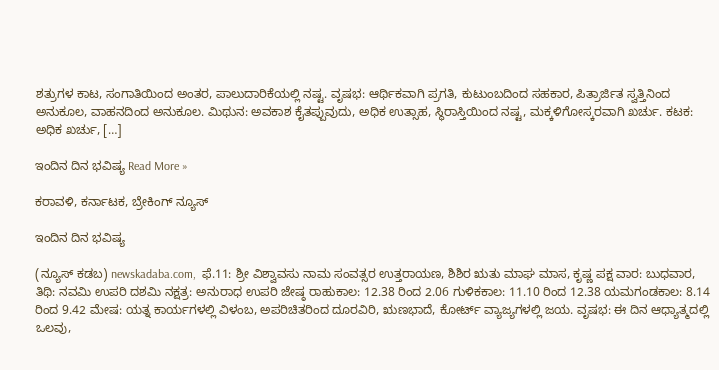ಶತ್ರುಗಳ ಕಾಟ, ಸಂಗಾತಿಯಿಂದ ಅಂತರ, ಪಾಲುದಾರಿಕೆಯಲ್ಲಿ ನಷ್ಟ. ವೃಷಭ: ಆರ್ಥಿಕವಾಗಿ ಪ್ರಗತಿ, ಕುಟುಂಬದಿಂದ ಸಹಕಾರ, ಪಿತ್ರಾರ್ಜಿತ ಸ್ವತ್ತಿನಿಂದ ಅನುಕೂಲ, ವಾಹನದಿಂದ ಅನುಕೂಲ. ಮಿಥುನ: ಅವಕಾಶ ಕೈತಪ್ಪುವುದು, ಅಧಿಕ ಉತ್ಸಾಹ, ಸ್ಥಿರಾಸ್ತಿಯಿಂದ ನಷ್ಟ, ಮಕ್ಕಳಿಗೋಸ್ಕರವಾಗಿ ಖರ್ಚು. ಕಟಕ: ಅಧಿಕ ಖರ್ಚು, […]

ಇಂದಿನ ದಿನ ಭವಿಷ್ಯ Read More »

ಕರಾವಳಿ, ಕರ್ನಾಟಕ, ಬ್ರೇಕಿಂಗ್ ನ್ಯೂಸ್

ಇಂದಿನ ದಿನ ಭವಿಷ್ಯ

(ನ್ಯೂಸ್‌ ಕಡಬ) newskadaba.com,  ಫೆ.11: ಶ್ರೀ ವಿಶ್ವಾವಸು ನಾಮ ಸಂವತ್ಸರ ಉತ್ತರಾಯಣ, ಶಿಶಿರ ಋತು ಮಾಘ ಮಾಸ, ಕೃಷ್ಣ ಪಕ್ಷ ವಾರ: ಬುಧವಾರ, ತಿಥಿ: ನವಮಿ ಉಪರಿ ದಶಮಿ ನಕ್ಷತ್ರ: ಅನುರಾಧ ಉಪರಿ ಜೇಷ್ಠ ರಾಹುಕಾಲ: 12.38 ರಿಂದ 2.06 ಗುಳಿಕಕಾಲ: 11.10 ರಿಂದ 12.38 ಯಮಗಂಡಕಾಲ: 8.14 ರಿಂದ 9.42 ಮೇಷ: ಯತ್ನ ಕಾರ್ಯಗಳಲ್ಲಿ ವಿಳಂಬ, ಅಪರಿಚಿತರಿಂದ ದೂರವಿರಿ, ಋಣಭಾದೆ, ಕೋರ್ಟ್ ವ್ಯಾಜ್ಯಗಳಲ್ಲಿ ಜಯ. ವೃಷಭ: ಈ ದಿನ ಆಧ್ಯಾತ್ಮದಲ್ಲಿ ಒಲವು,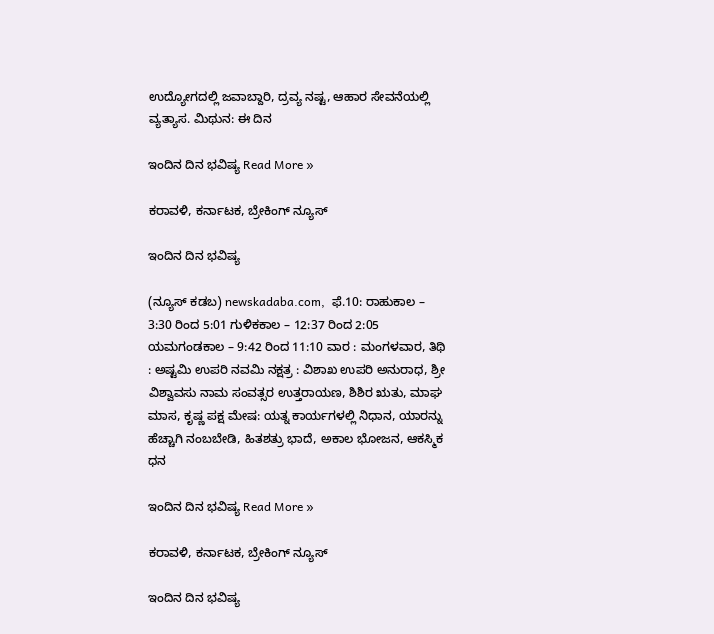ಉದ್ಯೋಗದಲ್ಲಿ ಜವಾಬ್ದಾರಿ, ದ್ರವ್ಯ ನಷ್ಟ, ಆಹಾರ ಸೇವನೆಯಲ್ಲಿ ವ್ಯತ್ಯಾಸ. ಮಿಥುನ: ಈ ದಿನ

ಇಂದಿನ ದಿನ ಭವಿಷ್ಯ Read More »

ಕರಾವಳಿ, ಕರ್ನಾಟಕ, ಬ್ರೇಕಿಂಗ್ ನ್ಯೂಸ್

ಇಂದಿನ ದಿನ ಭವಿಷ್ಯ

(ನ್ಯೂಸ್‌ ಕಡಬ) newskadaba.com,  ಫೆ.10: ರಾಹುಕಾಲ – 3:30 ರಿಂದ 5:01 ಗುಳಿಕಕಾಲ – 12:37 ರಿಂದ 2:05 ಯಮಗಂಡಕಾಲ – 9:42 ರಿಂದ 11:10 ವಾರ : ಮಂಗಳವಾರ, ತಿಥಿ : ಅಷ್ಟಮಿ ಉಪರಿ ನವಮಿ ನಕ್ಷತ್ರ : ವಿಶಾಖ ಉಪರಿ ಅನುರಾಧ, ಶ್ರೀ ವಿಶ್ವಾವಸು ನಾಮ ಸಂವತ್ಸರ ಉತ್ತರಾಯಣ, ಶಿಶಿರ ಋತು, ಮಾಘ ಮಾಸ, ಕೃಷ್ಣ ಪಕ್ಷ ಮೇಷ: ಯತ್ನ ಕಾರ್ಯಗಳಲ್ಲಿ ನಿಧಾನ, ಯಾರನ್ನು ಹೆಚ್ಚಾಗಿ ನಂಬಬೇಡಿ, ಹಿತಶತ್ರು ಭಾದೆ, ಅಕಾಲ ಭೋಜನ, ಆಕಸ್ಮಿಕ ಧನ

ಇಂದಿನ ದಿನ ಭವಿಷ್ಯ Read More »

ಕರಾವಳಿ, ಕರ್ನಾಟಕ, ಬ್ರೇಕಿಂಗ್ ನ್ಯೂಸ್

ಇಂದಿನ ದಿನ ಭವಿಷ್ಯ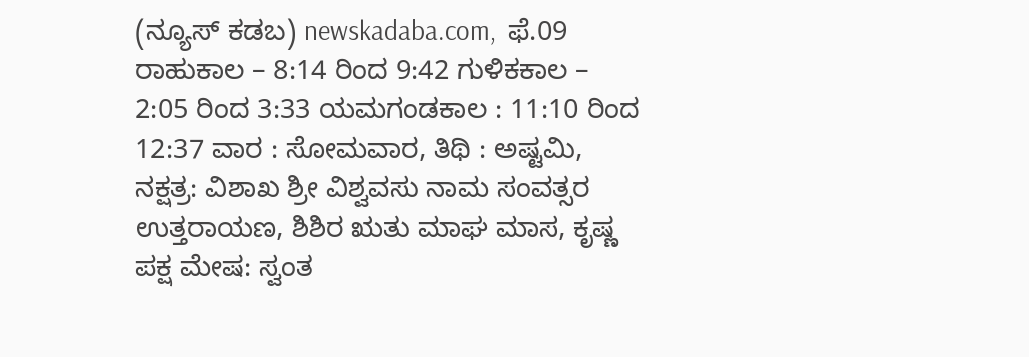(ನ್ಯೂಸ್‌ ಕಡಬ) newskadaba.com,  ಫೆ.09 ರಾಹುಕಾಲ – 8:14 ರಿಂದ 9:42 ಗುಳಿಕಕಾಲ – 2:05 ರಿಂದ 3:33 ಯಮಗಂಡಕಾಲ : 11:10 ರಿಂದ 12:37 ವಾರ : ಸೋಮವಾರ, ತಿಥಿ : ಅಷ್ಟಮಿ, ನಕ್ಷತ್ರ: ವಿಶಾಖ ಶ್ರೀ ವಿಶ್ವವಸು ನಾಮ ಸಂವತ್ಸರ ಉತ್ತರಾಯಣ, ಶಿಶಿರ ಋತು ಮಾಘ ಮಾಸ, ಕೃಷ್ಣ ಪಕ್ಷ ಮೇಷ: ಸ್ವಂತ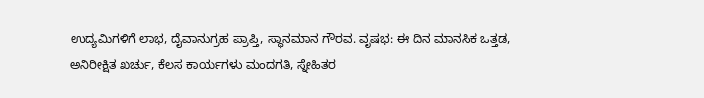ಉದ್ಯಮಿಗಳಿಗೆ ಲಾಭ, ದೈವಾನುಗ್ರಹ ಪ್ರಾಪ್ತಿ, ಸ್ಥಾನಮಾನ ಗೌರವ. ವೃಷಭ: ಈ ದಿನ ಮಾನಸಿಕ ಒತ್ತಡ, ಅನಿರೀಕ್ಷಿತ ಖರ್ಚು, ಕೆಲಸ ಕಾರ್ಯಗಳು ಮಂದಗತಿ, ಸ್ನೇಹಿತರ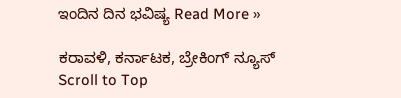ಇಂದಿನ ದಿನ ಭವಿಷ್ಯ Read More »

ಕರಾವಳಿ, ಕರ್ನಾಟಕ, ಬ್ರೇಕಿಂಗ್ ನ್ಯೂಸ್
Scroll to Top